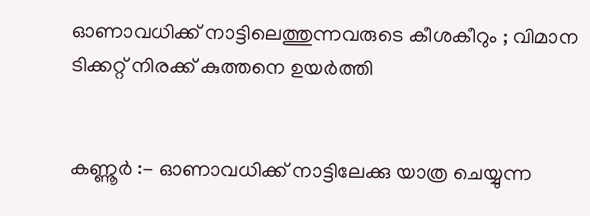ഓണാവധിക്ക് നാട്ടിലെത്തുന്നവരുടെ കീശകീറും ; വിമാന ടിക്കറ്റ് നിരക്ക് കുത്തനെ ഉയർത്തി


കണ്ണൂർ :- ഓണാവധിക്ക് നാട്ടിലേക്കു യാത്ര ചെയ്യുന്ന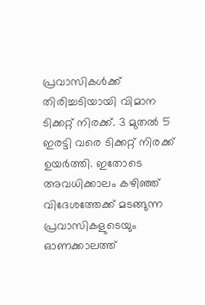പ്രവാസികൾക്ക് തിരിച്ചടിയായി വിമാന ടിക്കറ്റ് നിരക്ക്. 3 മുതൽ 5 ഇരട്ടി വരെ ടിക്കറ്റ് നിരക്ക് ഉയർത്തി. ഇതോടെ അവധിക്കാലം കഴിഞ്ഞ് വിദേശത്തേക്ക് മടങ്ങുന്ന പ്രവാസികളുടെയും ഓണക്കാലത്ത്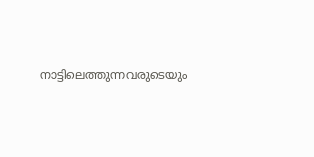നാട്ടിലെത്തുന്നവരുടെയും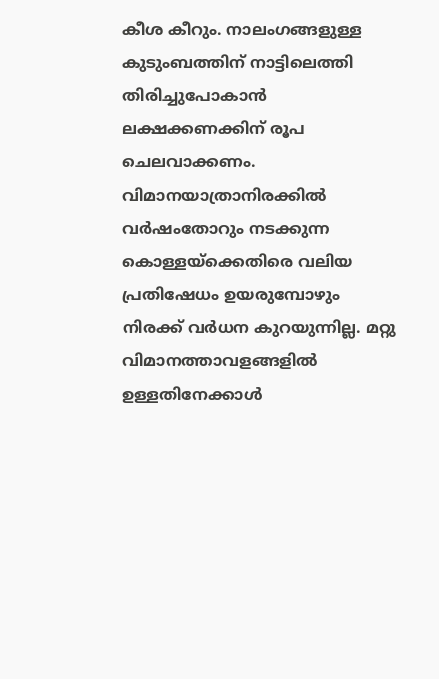കീശ കീറും. നാലംഗങ്ങളുള്ള കുടുംബത്തിന് നാട്ടിലെത്തി തിരിച്ചുപോകാൻ ലക്ഷക്കണക്കിന് രൂപ ചെലവാക്കണം. വിമാനയാത്രാനിരക്കിൽ വർഷംതോറും നടക്കുന്ന കൊള്ളയ്ക്കെതിരെ വലിയ പ്രതിഷേധം ഉയരുമ്പോഴും നിരക്ക് വർധന കുറയുന്നില്ല. മറ്റു വിമാനത്താവളങ്ങളിൽ ഉള്ളതിനേക്കാൾ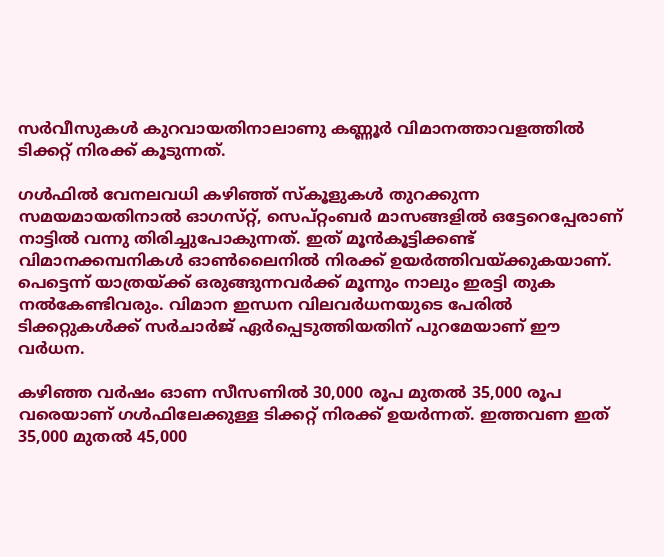സർവീസുകൾ കുറവായതിനാലാണു കണ്ണൂർ വിമാനത്താവളത്തിൽ ടിക്കറ്റ് നിരക്ക് കൂടുന്നത്.

ഗൾഫിൽ വേനലവധി കഴിഞ്ഞ് സ്‌കൂളുകൾ തുറക്കുന്ന സമയമായതിനാൽ ഓഗസ്‌റ്റ്, സെപ്റ്റംബർ മാസങ്ങളിൽ ഒട്ടേറെപ്പേരാണ് നാട്ടിൽ വന്നു തിരിച്ചുപോകുന്നത്. ഇത് മൂൻകൂട്ടിക്കണ്ട് വിമാനക്കമ്പനികൾ ഓൺലൈനിൽ നിരക്ക് ഉയർത്തിവയ്ക്കുകയാണ്. പെട്ടെന്ന് യാത്രയ്ക്ക് ഒരുങ്ങുന്നവർക്ക് മൂന്നും നാലും ഇരട്ടി തുക നൽകേണ്ടിവരും. വിമാന ഇന്ധന വിലവർധനയുടെ പേരിൽ ടിക്കറ്റുകൾക്ക് സർചാർജ് ഏർപ്പെടുത്തിയതിന് പുറമേയാണ് ഈ വർധന.

കഴിഞ്ഞ വർഷം ഓണ സീസണിൽ 30,000 രൂപ മുതൽ 35,000 രൂപ വരെയാണ് ഗൾഫിലേക്കുള്ള ടിക്കറ്റ് നിരക്ക് ഉയർന്നത്. ഇത്തവണ ഇത് 35,000 മുതൽ 45,000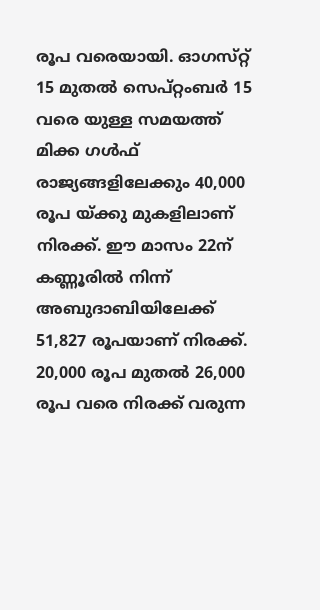രൂപ വരെയായി. ഓഗസ്‌റ്റ് 15 മുതൽ സെപ്റ്റംബർ 15 വരെ യുള്ള സമയത്ത് മിക്ക ഗൾഫ് രാജ്യങ്ങളിലേക്കും 40,000 രൂപ യ്ക്കു മുകളിലാണ് നിരക്ക്. ഈ മാസം 22ന് കണ്ണൂരിൽ നിന്ന്  അബുദാബിയിലേക്ക് 51,827 രൂപയാണ് നിരക്ക്. 20,000 രൂപ മുതൽ 26,000 രൂപ വരെ നിരക്ക് വരുന്ന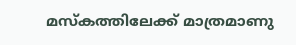മസ്‌കത്തിലേക്ക് മാത്രമാണു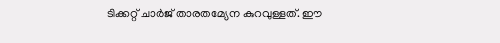ടിക്കറ്റ് ചാർജ് താരതമ്യേന കുറവുള്ളത്. ഈ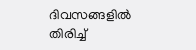ദിവസങ്ങളിൽ തിരിച്ച്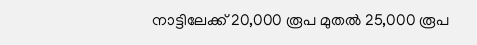നാട്ടിലേക്ക് 20,000 രൂപ മുതൽ 25,000 രൂപ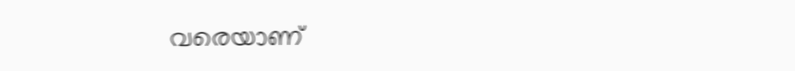വരെയാണ്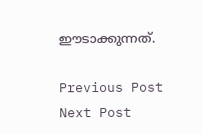ഈടാക്കുന്നത്.

Previous Post Next Post